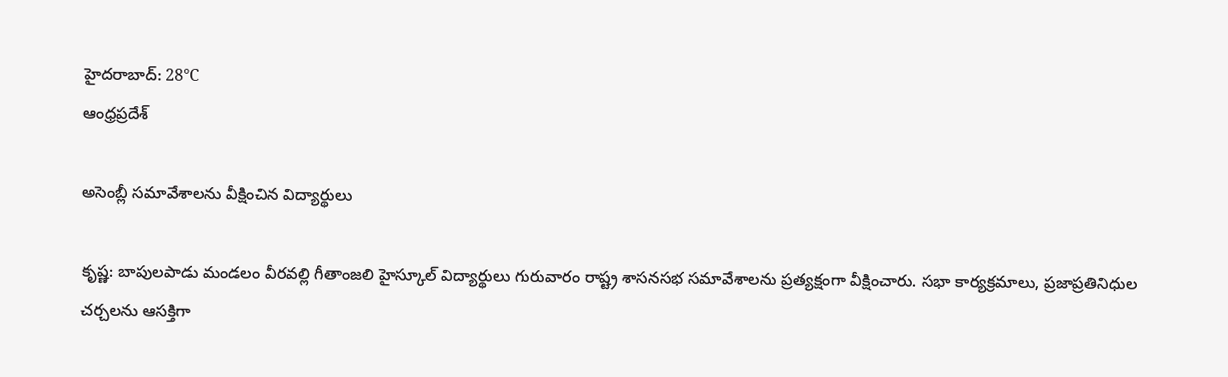హైదరాబాద్: 28°C
ఆంధ్రప్రదేశ్

అసెంబ్లీ సమావేశాలను వీక్షించిన విద్యార్థులు

కృష్ణ: బాపులపాడు మండలం వీరవల్లి గీతాంజలి హైస్కూల్‌ విద్యార్థులు గురువారం రాష్ట్ర శాసనసభ సమావేశాలను ప్రత్యక్షంగా వీక్షించారు. సభా కార్యక్రమాలు, ప్రజాప్రతినిధుల చర్చలను ఆసక్తిగా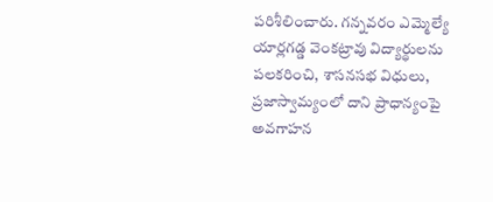పరిశీలించారు. గన్నవరం ఎమ్మెల్యే యార్లగడ్డ వెంకట్రావు విద్యార్థులను పలకరించి, శాసనసభ విధులు, ప్రజాస్వామ్యంలో దాని ప్రాధాన్యంపై అవగాహన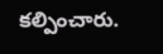కల్పించారు.